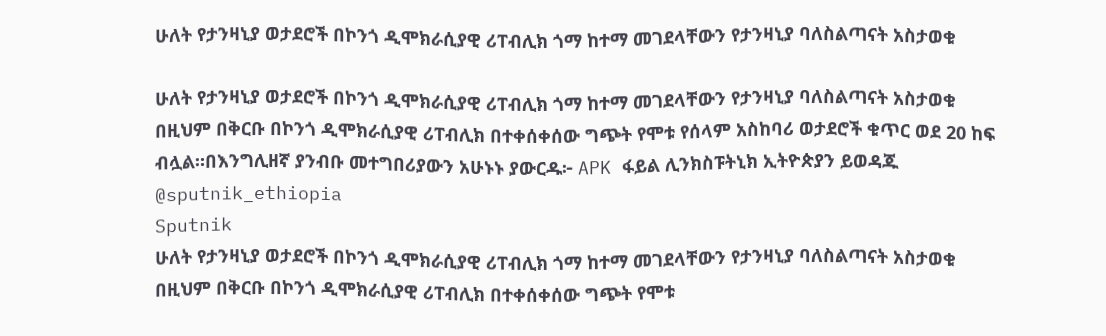ሁለት የታንዛኒያ ወታደሮች በኮንጎ ዲሞክራሲያዊ ሪፐብሊክ ጎማ ከተማ መገደላቸውን የታንዛኒያ ባለስልጣናት አስታወቁ

ሁለት የታንዛኒያ ወታደሮች በኮንጎ ዲሞክራሲያዊ ሪፐብሊክ ጎማ ከተማ መገደላቸውን የታንዛኒያ ባለስልጣናት አስታወቁ በዚህም በቅርቡ በኮንጎ ዲሞክራሲያዊ ሪፐብሊክ በተቀሰቀሰው ግጭት የሞቱ የሰላም አስከባሪ ወታደሮች ቁጥር ወደ 20 ከፍ ብሏል።በእንግሊዘኛ ያንብቡ መተግበሪያውን አሁኑኑ ያውርዱ፦ APK ፋይል ሊንክስፑትኒክ ኢትዮጵያን ይወዳጁ @sputnik_ethiopia
Sputnik
ሁለት የታንዛኒያ ወታደሮች በኮንጎ ዲሞክራሲያዊ ሪፐብሊክ ጎማ ከተማ መገደላቸውን የታንዛኒያ ባለስልጣናት አስታወቁ በዚህም በቅርቡ በኮንጎ ዲሞክራሲያዊ ሪፐብሊክ በተቀሰቀሰው ግጭት የሞቱ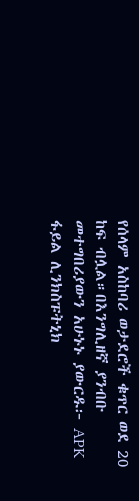የሰላም አስከባሪ ወታደሮች ቁጥር ወደ 20 ከፍ ብሏል።በእንግሊዘኛ ያንብቡ መተግበሪያውን አሁኑኑ ያውርዱ፦ APK ፋይል ሊንክስፑትኒክ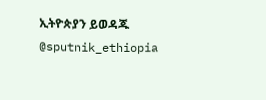ኢትዮጵያን ይወዳጁ @sputnik_ethiopia